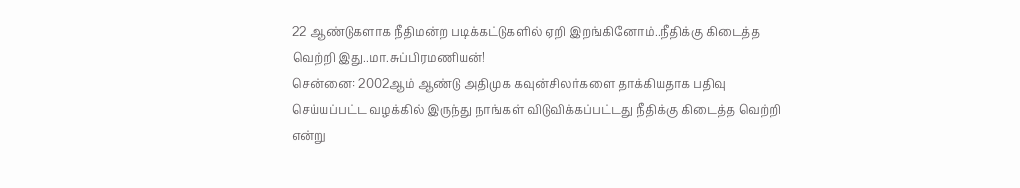22 ஆண்டுகளாக நீதிமன்ற படிக்கட்டுகளில் ஏறி இறங்கினோம்..நீதிக்கு கிடைத்த வெற்றி இது..மா.சுப்பிரமணியன்!
சென்னை: 2002ஆம் ஆண்டு அதிமுக கவுன்சிலர்களை தாக்கியதாக பதிவு செய்யப்பட்ட வழக்கில் இருந்து நாங்கள் விடுவிக்கப்பட்டது நீதிக்கு கிடைத்த வெற்றி என்று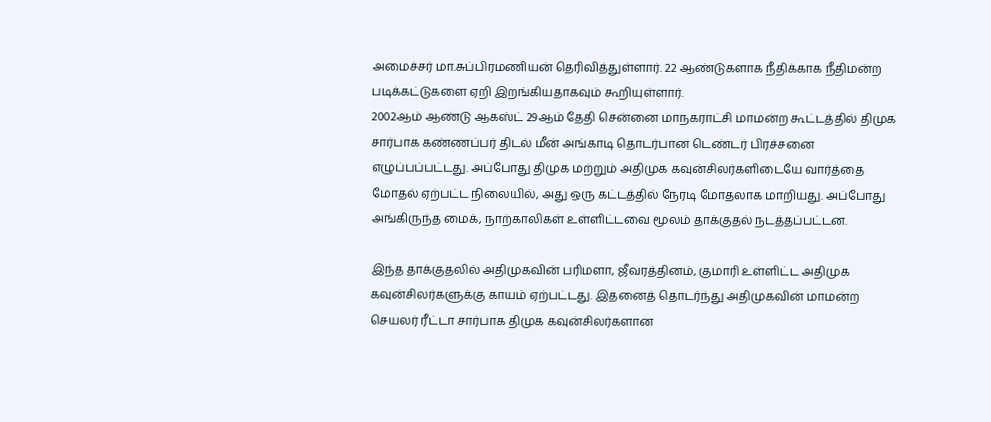அமைச்சர் மா.சுப்பிரமணியன் தெரிவித்துள்ளார். 22 ஆண்டுகளாக நீதிக்காக நீதிமன்ற படிக்கட்டுகளை ஏறி இறங்கியதாகவும் கூறியுள்ளார்.
2002ஆம் ஆண்டு ஆகஸ்ட் 29ஆம் தேதி சென்னை மாநகராட்சி மாமன்ற கூட்டத்தில் திமுக சார்பாக கண்ணப்பர் திடல் மீன் அங்காடி தொடர்பான டெண்டர் பிரச்சனை எழுப்பப்பட்டது. அப்போது திமுக மற்றும் அதிமுக கவுன்சிலர்களிடையே வார்த்தை மோதல் ஏற்பட்ட நிலையில், அது ஒரு கட்டத்தில் நேரடி மோதலாக மாறியது. அப்போது அங்கிருந்த மைக், நாற்காலிகள் உள்ளிட்டவை மூலம் தாக்குதல் நடத்தப்பட்டன.

இந்த தாக்குதலில் அதிமுகவின் பரிமளா, ஜீவரத்தினம், குமாரி உள்ளிட்ட அதிமுக கவுன்சிலர்களுக்கு காயம் ஏற்பட்டது. இதனைத் தொடர்ந்து அதிமுகவின் மாமன்ற செயலர் ரீட்டா சார்பாக திமுக கவுன்சிலர்களான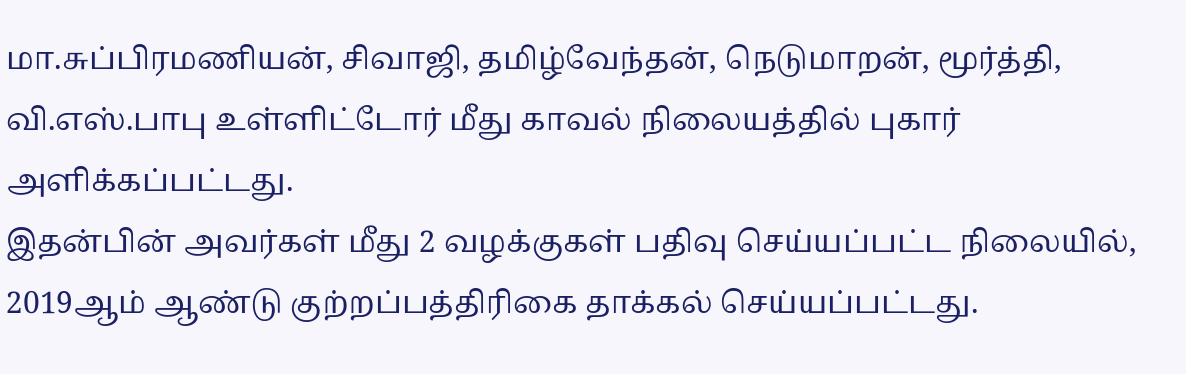மா.சுப்பிரமணியன், சிவாஜி, தமிழ்வேந்தன், நெடுமாறன், மூர்த்தி, வி.எஸ்.பாபு உள்ளிட்டோர் மீது காவல் நிலையத்தில் புகார் அளிக்கப்பட்டது.
இதன்பின் அவர்கள் மீது 2 வழக்குகள் பதிவு செய்யப்பட்ட நிலையில், 2019ஆம் ஆண்டு குற்றப்பத்திரிகை தாக்கல் செய்யப்பட்டது.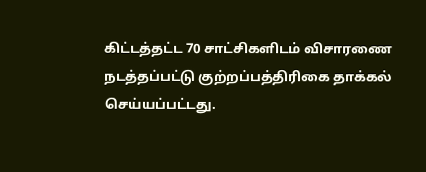கிட்டத்தட்ட 70 சாட்சிகளிடம் விசாரணை நடத்தப்பட்டு குற்றப்பத்திரிகை தாக்கல் செய்யப்பட்டது.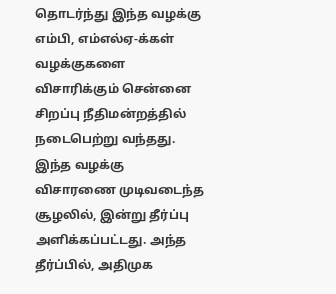தொடர்ந்து இந்த வழக்கு எம்பி, எம்எல்ஏ-க்கள் வழக்குகளை விசாரிக்கும் சென்னை சிறப்பு நீதிமன்றத்தில் நடைபெற்று வந்தது.
இந்த வழக்கு விசாரணை முடிவடைந்த சூழலில், இன்று தீர்ப்பு அளிக்கப்பட்டது. அந்த தீர்ப்பில், அதிமுக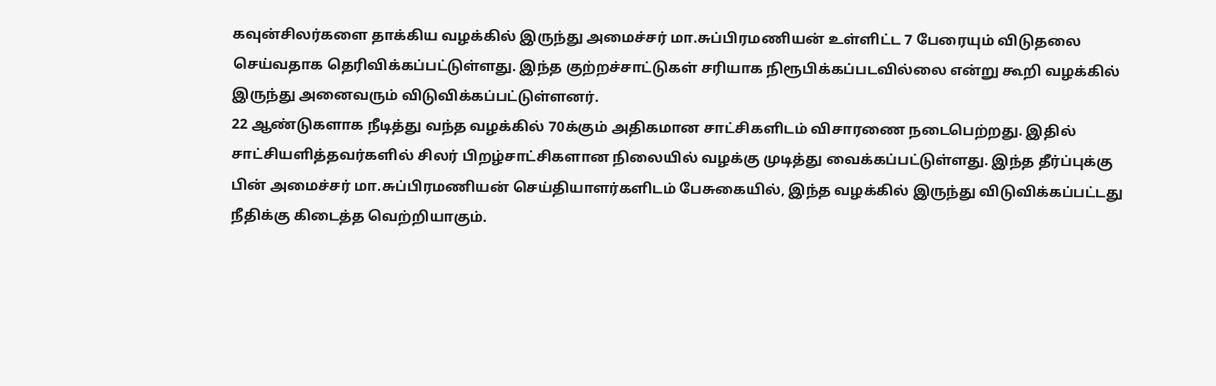கவுன்சிலர்களை தாக்கிய வழக்கில் இருந்து அமைச்சர் மா.சுப்பிரமணியன் உள்ளிட்ட 7 பேரையும் விடுதலை செய்வதாக தெரிவிக்கப்பட்டுள்ளது. இந்த குற்றச்சாட்டுகள் சரியாக நிரூபிக்கப்படவில்லை என்று கூறி வழக்கில் இருந்து அனைவரும் விடுவிக்கப்பட்டுள்ளனர்.
22 ஆண்டுகளாக நீடித்து வந்த வழக்கில் 70க்கும் அதிகமான சாட்சிகளிடம் விசாரணை நடைபெற்றது. இதில் சாட்சியளித்தவர்களில் சிலர் பிறழ்சாட்சிகளான நிலையில் வழக்கு முடித்து வைக்கப்பட்டுள்ளது. இந்த தீர்ப்புக்கு பின் அமைச்சர் மா.சுப்பிரமணியன் செய்தியாளர்களிடம் பேசுகையில், இந்த வழக்கில் இருந்து விடுவிக்கப்பட்டது நீதிக்கு கிடைத்த வெற்றியாகும்.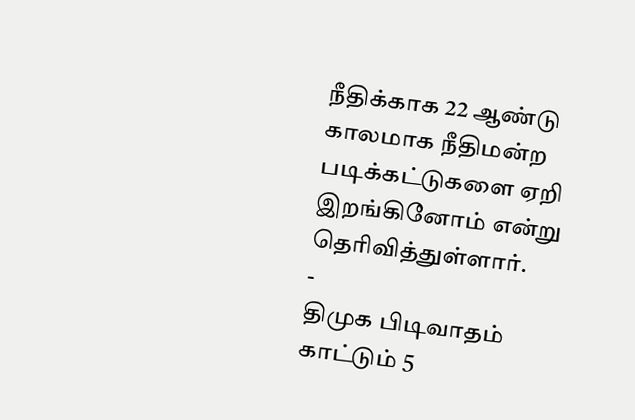நீதிக்காக 22 ஆண்டு காலமாக நீதிமன்ற படிக்கட்டுகளை ஏறி இறங்கினோம் என்று தெரிவித்துள்ளார்.
-
திமுக பிடிவாதம் காட்டும் 5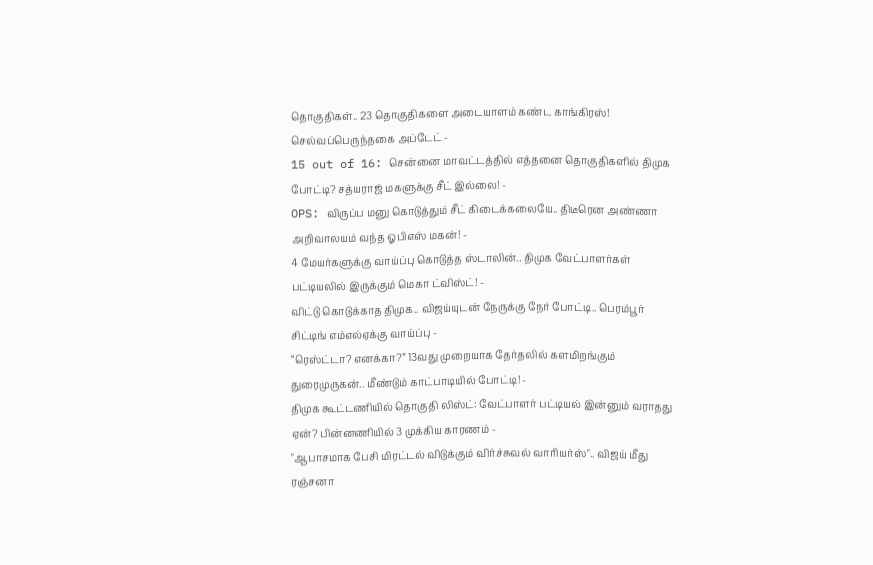தொகுதிகள்.. 23 தொகுதிகளை அடையாளம் கண்ட காங்கிரஸ்! செல்வப்பெருந்தகை அப்டேட் -
15 out of 16: சென்னை மாவட்டத்தில் எத்தனை தொகுதிகளில் திமுக போட்டி? சத்யராஜ் மகளுக்கு சீட் இல்லை! -
OPS: விருப்ப மனு கொடுத்தும் சீட் கிடைக்கலையே.. திடீரென அண்ணா அறிவாலயம் வந்த ஓபிஎஸ் மகன்! -
4 மேயர்களுக்கு வாய்ப்பு கொடுத்த ஸ்டாலின்.. திமுக வேட்பாளர்கள் பட்டியலில் இருக்கும் மெகா ட்விஸ்ட்! -
விட்டு கொடுக்காத திமுக.. விஜய்யுடன் நேருக்கு நேர் போட்டி.. பெரம்பூர் சிட்டிங் எம்எல்ஏக்கு வாய்ப்பு -
“ரெஸ்ட்டா? எனக்கா?” 13வது முறையாக தேர்தலில் களமிறங்கும் துரைமுருகன்.. மீண்டும் காட்பாடியில் போட்டி! -
திமுக கூட்டணியில் தொகுதி லிஸ்ட்: வேட்பாளர் பட்டியல் இன்னும் வராதது ஏன்? பின்னணியில் 3 முக்கிய காரணம் -
"ஆபாசமாக பேசி மிரட்டல் விடுக்கும் விர்ச்சுவல் வாரியர்ஸ்".. விஜய் மீது ரஞ்சனா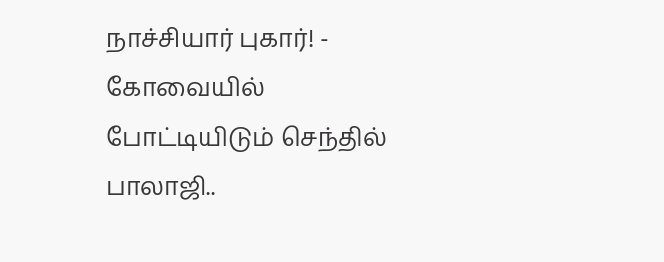நாச்சியார் புகார்! -
கோவையில் போட்டியிடும் செந்தில் பாலாஜி..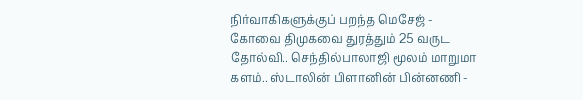நிர்வாகிகளுக்குப் பறந்த மெசேஜ் -
கோவை திமுகவை துரத்தும் 25 வருட தோல்வி.. செந்தில்பாலாஜி மூலம் மாறுமா களம்.. ஸ்டாலின் பிளானின் பின்னணி -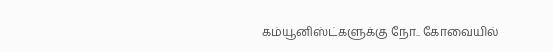கம்யூனிஸ்ட்களுக்கு நோ.. கோவையில்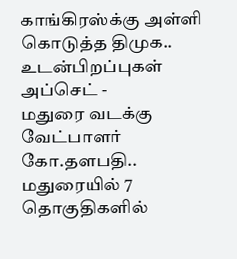காங்கிரஸ்க்கு அள்ளி கொடுத்த திமுக.. உடன்பிறப்புகள் அப்செட் -
மதுரை வடக்கு வேட்பாளர் கோ.தளபதி.. மதுரையில் 7 தொகுதிகளில்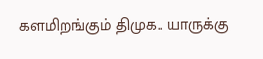களமிறங்கும் திமுக.. யாருக்கு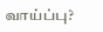வாய்ப்பு?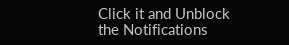Click it and Unblock the Notifications